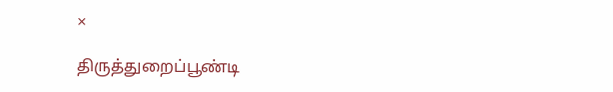×

திருத்துறைப்பூண்டி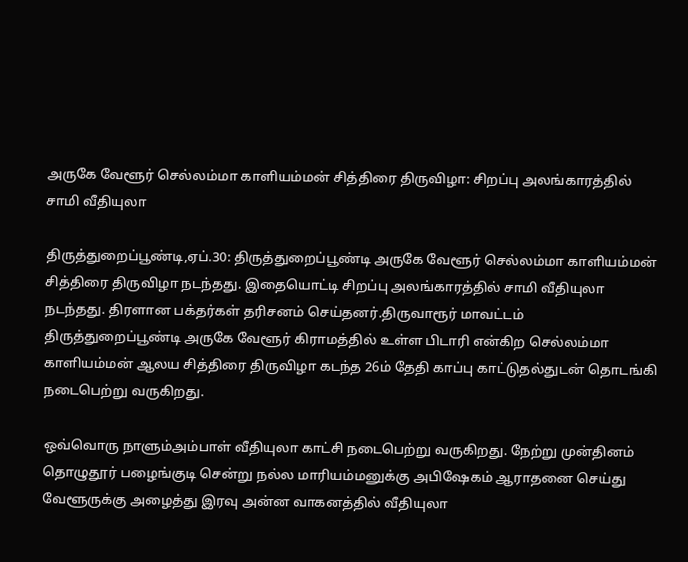அருகே வேளூர் செல்லம்மா காளியம்மன் சித்திரை திருவிழா: சிறப்பு அலங்காரத்தில் சாமி வீதியுலா

திருத்துறைப்பூண்டி,ஏப்.30: திருத்துறைப்பூண்டி அருகே வேளூர் செல்லம்மா காளியம்மன் சித்திரை திருவிழா நடந்தது. இதையொட்டி சிறப்பு அலங்காரத்தில் சாமி வீதியுலா நடந்தது. திரளான பக்தர்கள் தரிசனம் செய்தனர்.திருவாரூர் மாவட்டம் திருத்துறைப்பூண்டி அருகே வேளூர் கிராமத்தில் உள்ள பிடாரி என்கிற செல்லம்மா காளியம்மன் ஆலய சித்திரை திருவிழா கடந்த 26ம் தேதி காப்பு காட்டுதல்துடன் தொடங்கி நடைபெற்று வருகிறது.

ஒவ்வொரு நாளும்அம்பாள் வீதியுலா காட்சி நடைபெற்று வருகிறது. நேற்று முன்தினம் தொழுதூர் பழைங்குடி சென்று நல்ல மாரியம்மனுக்கு அபிஷேகம் ஆராதனை செய்து வேளூருக்கு அழைத்து இரவு அன்ன வாகனத்தில் வீதியுலா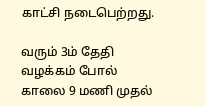காட்சி நடைபெற்றது.

வரும் 3ம் தேதி வழக்கம் போல் காலை 9 மணி முதல்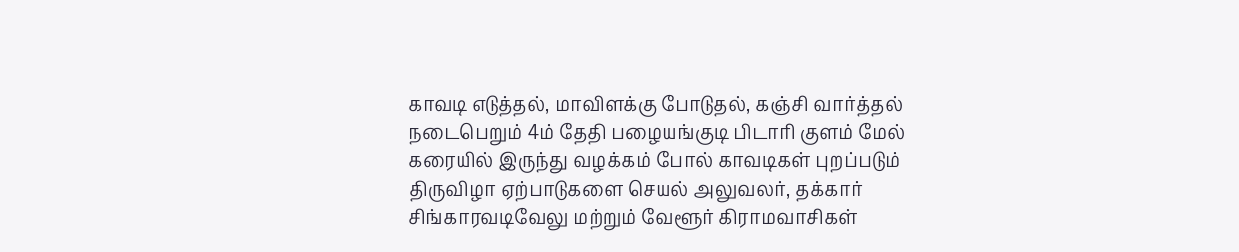காவடி எடுத்தல், மாவிளக்கு போடுதல், கஞ்சி வார்த்தல் நடைபெறும் 4ம் தேதி பழையங்குடி பிடாரி குளம் மேல் கரையில் இருந்து வழக்கம் போல் காவடிகள் புறப்படும் திருவிழா ஏற்பாடுகளை செயல் அலுவலர், தக்கார் சிங்காரவடிவேலு மற்றும் வேளூர் கிராமவாசிகள்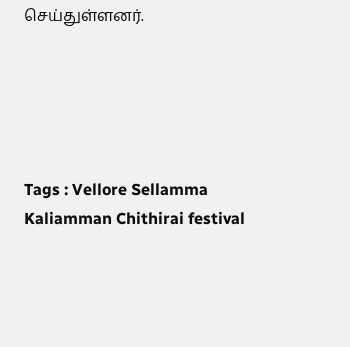செய்துள்ளனர்.





Tags : Vellore Sellamma Kaliamman Chithirai festival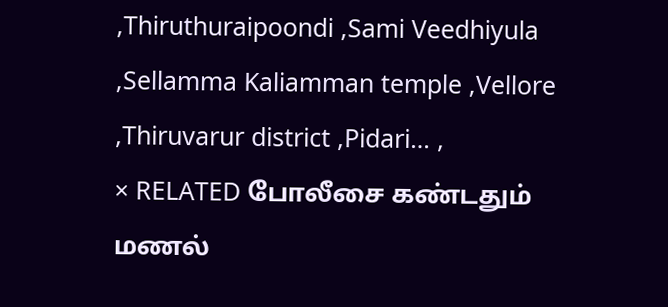,Thiruthuraipoondi ,Sami Veedhiyula ,Sellamma Kaliamman temple ,Vellore ,Thiruvarur district ,Pidari… ,
× RELATED போலீசை கண்டதும் மணல்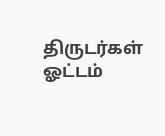திருடர்கள் ஓட்டம்